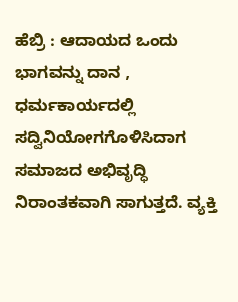ಹೆಬ್ರಿ : ಆದಾಯದ ಒಂದು ಭಾಗವನ್ನು ದಾನ , ಧರ್ಮಕಾರ್ಯದಲ್ಲಿ ಸದ್ವಿನಿಯೋಗಗೊಳಿಸಿದಾಗ ಸಮಾಜದ ಅಭಿವೃದ್ಧಿ ನಿರಾಂತಕವಾಗಿ ಸಾಗುತ್ತದೆ. ವ್ಯಕ್ತಿ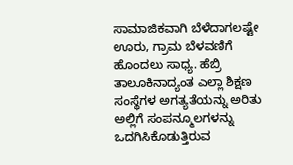ಸಾಮಾಜಿಕವಾಗಿ ಬೆಳೆದಾಗಲಷ್ಟೇ ಊರು, ಗ್ರಾಮ ಬೆಳವಣಿಗೆ ಹೊಂದಲು ಸಾಧ್ಯ. ಹೆಬ್ರಿ ತಾಲೂಕಿನಾದ್ಯಂತ ಎಲ್ಲಾ ಶಿಕ್ಷಣ ಸಂಸ್ಥೆಗಳ ಅಗತ್ಯತೆಯನ್ನು ಅರಿತು ಅಲ್ಲಿಗೆ ಸಂಪನ್ಮೂಲಗಳನ್ನು ಒದಗಿಸಿಕೊಡುತ್ತಿರುವ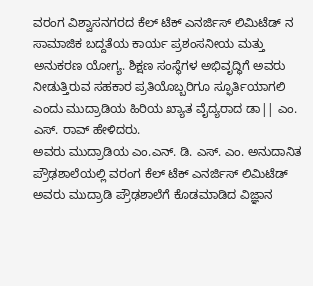ವರಂಗ ವಿಶ್ವಾಸನಗರದ ಕೆಲ್ ಟೆಕ್ ಎನರ್ಜಿಸ್ ಲಿಮಿಟೆಡ್ ನ ಸಾಮಾಜಿಕ ಬದ್ದತೆಯ ಕಾರ್ಯ ಪ್ರಶಂಸನೀಯ ಮತ್ತು ಅನುಕರಣ ಯೋಗ್ಯ. ಶಿಕ್ಷಣ ಸಂಸ್ಥೆಗಳ ಅಭಿವೃದ್ಧಿಗೆ ಅವರು ನೀಡುತ್ತಿರುವ ಸಹಕಾರ ಪ್ರತಿಯೊಬ್ಬರಿಗೂ ಸ್ಫೂರ್ತಿಯಾಗಲಿ ಎಂದು ಮುದ್ರಾಡಿಯ ಹಿರಿಯ ಖ್ಯಾತ ವೈದ್ಯರಾದ ಡಾ|| ಎಂ. ಎಸ್. ರಾವ್ ಹೇಳಿದರು.
ಅವರು ಮುದ್ರಾಡಿಯ ಎಂ.ಎನ್. ಡಿ. ಎಸ್. ಎಂ. ಅನುದಾನಿತ ಪ್ರೌಢಶಾಲೆಯಲ್ಲಿ ವರಂಗ ಕೆಲ್ ಟೆಕ್ ಎನರ್ಜಿಸ್ ಲಿಮಿಟೆಡ್ ಅವರು ಮುದ್ರಾಡಿ ಪ್ರೌಢಶಾಲೆಗೆ ಕೊಡಮಾಡಿದ ವಿಜ್ಞಾನ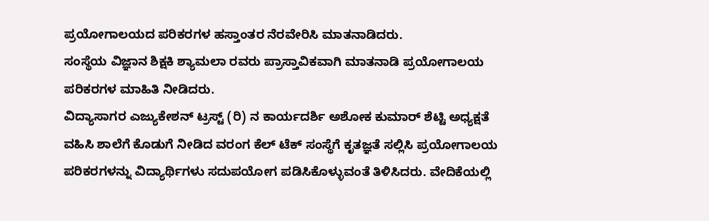ಪ್ರಯೋಗಾಲಯದ ಪರಿಕರಗಳ ಹಸ್ತಾಂತರ ನೆರವೇರಿಸಿ ಮಾತನಾಡಿದರು.
ಸಂಸ್ಥೆಯ ವಿಜ್ಞಾನ ಶಿಕ್ಷಕಿ ಶ್ಯಾಮಲಾ ರವರು ಪ್ರಾಸ್ತಾವಿಕವಾಗಿ ಮಾತನಾಡಿ ಪ್ರಯೋಗಾಲಯ ಪರಿಕರಗಳ ಮಾಹಿತಿ ನೀಡಿದರು.
ವಿದ್ಯಾಸಾಗರ ಎಜ್ಯುಕೇಶನ್ ಟ್ರಸ್ಟ್ (ರಿ) ನ ಕಾರ್ಯದರ್ಶಿ ಅಶೋಕ ಕುಮಾರ್ ಶೆಟ್ಟಿ ಅಧ್ಯಕ್ಷತೆ ವಹಿಸಿ ಶಾಲೆಗೆ ಕೊಡುಗೆ ನೀಡಿದ ವರಂಗ ಕೆಲ್ ಟೆಕ್ ಸಂಸ್ಥೆಗೆ ಕೃತಜ್ಞತೆ ಸಲ್ಲಿಸಿ ಪ್ರಯೋಗಾಲಯ ಪರಿಕರಗಳನ್ನು ವಿದ್ಯಾರ್ಥಿಗಳು ಸದುಪಯೋಗ ಪಡಿಸಿಕೊಳ್ಳುವಂತೆ ತಿಳಿಸಿದರು. ವೇದಿಕೆಯಲ್ಲಿ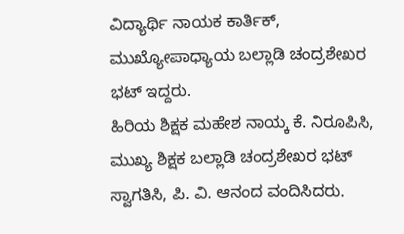ವಿದ್ಯಾರ್ಥಿ ನಾಯಕ ಕಾರ್ತಿಕ್, ಮುಖ್ಯೋಪಾಧ್ಯಾಯ ಬಲ್ಲಾಡಿ ಚಂದ್ರಶೇಖರ ಭಟ್ ಇದ್ದರು.
ಹಿರಿಯ ಶಿಕ್ಷಕ ಮಹೇಶ ನಾಯ್ಕ ಕೆ. ನಿರೂಪಿಸಿ, ಮುಖ್ಯ ಶಿಕ್ಷಕ ಬಲ್ಲಾಡಿ ಚಂದ್ರಶೇಖರ ಭಟ್ ಸ್ವಾಗತಿಸಿ, ಪಿ. ವಿ. ಆನಂದ ವಂದಿಸಿದರು.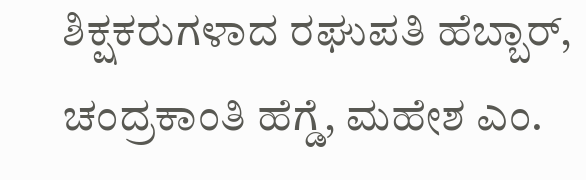ಶಿಕ್ಷಕರುಗಳಾದ ರಘುಪತಿ ಹೆಬ್ಬಾರ್, ಚಂದ್ರಕಾಂತಿ ಹೆಗ್ಡೆ, ಮಹೇಶ ಎಂ.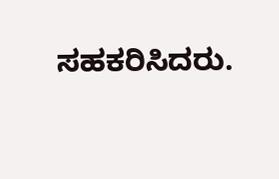ಸಹಕರಿಸಿದರು.